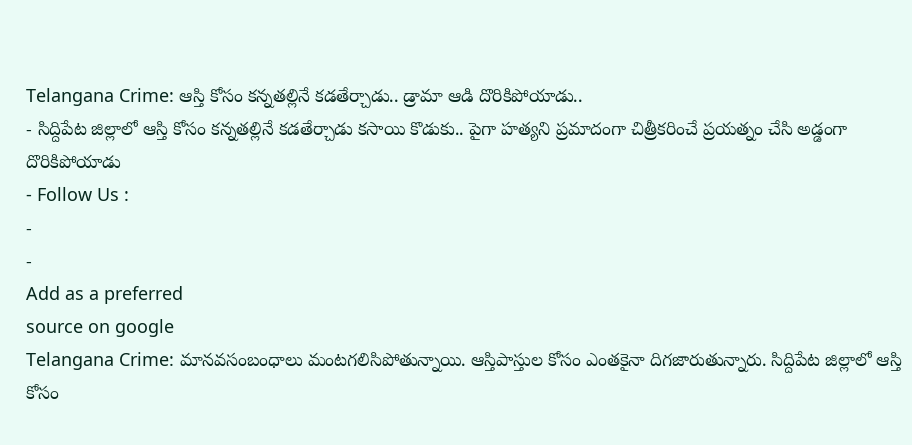Telangana Crime: ఆస్తి కోసం కన్నతల్లినే కడతేర్చాడు.. డ్రామా ఆడి దొరికిపోయాడు..
- సిద్దిపేట జిల్లాలో ఆస్తి కోసం కన్నతల్లినే కడతేర్చాడు కసాయి కొడుకు.. పైగా హత్యని ప్రమాదంగా చిత్రీకరించే ప్రయత్నం చేసి అడ్డంగా దొరికిపోయాడు
- Follow Us :
-
-
Add as a preferred
source on google
Telangana Crime: మానవసంబంధాలు మంటగలిసిపోతున్నాయి. ఆస్తిపాస్తుల కోసం ఎంతకైనా దిగజారుతున్నారు. సిద్దిపేట జిల్లాలో ఆస్తి కోసం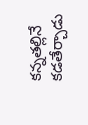కన్నతల్లినే కడతేర్చాడు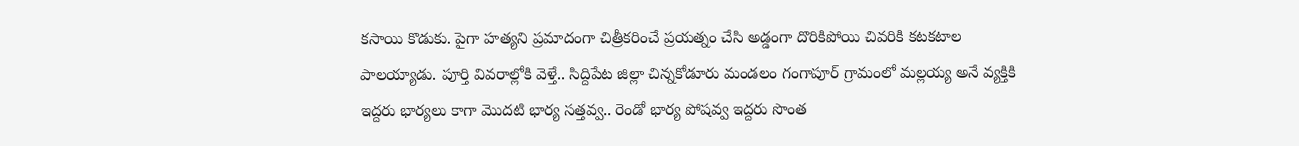కసాయి కొడుకు. పైగా హత్యని ప్రమాదంగా చిత్రీకరించే ప్రయత్నం చేసి అడ్డంగా దొరికిపోయి చివరికి కటకటాల పాలయ్యాడు. పూర్తి వివరాల్లోకి వెళ్తే.. సిద్దిపేట జిల్లా చిన్నకోడూరు మండలం గంగాపూర్ గ్రామంలో మల్లయ్య అనే వ్యక్తికి ఇద్దరు భార్యలు కాగా మొదటి భార్య సత్తవ్వ.. రెండో భార్య పోషవ్వ ఇద్దరు సొంత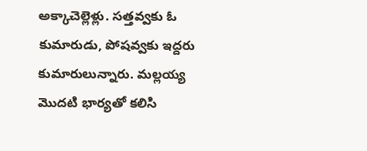అక్కాచెల్లెళ్లు. సత్తవ్వకు ఓ కుమారుడు, పోషవ్వకు ఇద్దరు కుమారులున్నారు. మల్లయ్య మొదటి భార్యతో కలిసి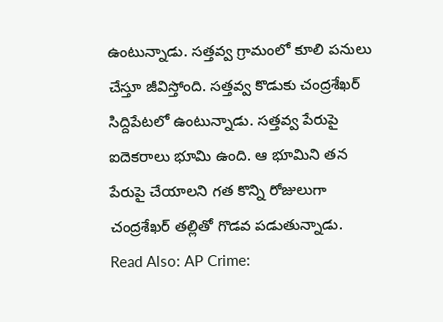ఉంటున్నాడు. సత్తవ్వ గ్రామంలో కూలి పనులు చేస్తూ జీవిస్తోంది. సత్తవ్వ కొడుకు చంద్రశేఖర్ సిద్దిపేటలో ఉంటున్నాడు. సత్తవ్వ పేరుపై ఐదెకరాలు భూమి ఉంది. ఆ భూమిని తన పేరుపై చేయాలని గత కొన్ని రోజులుగా చంద్రశేఖర్ తల్లితో గొడవ పడుతున్నాడు.
Read Also: AP Crime: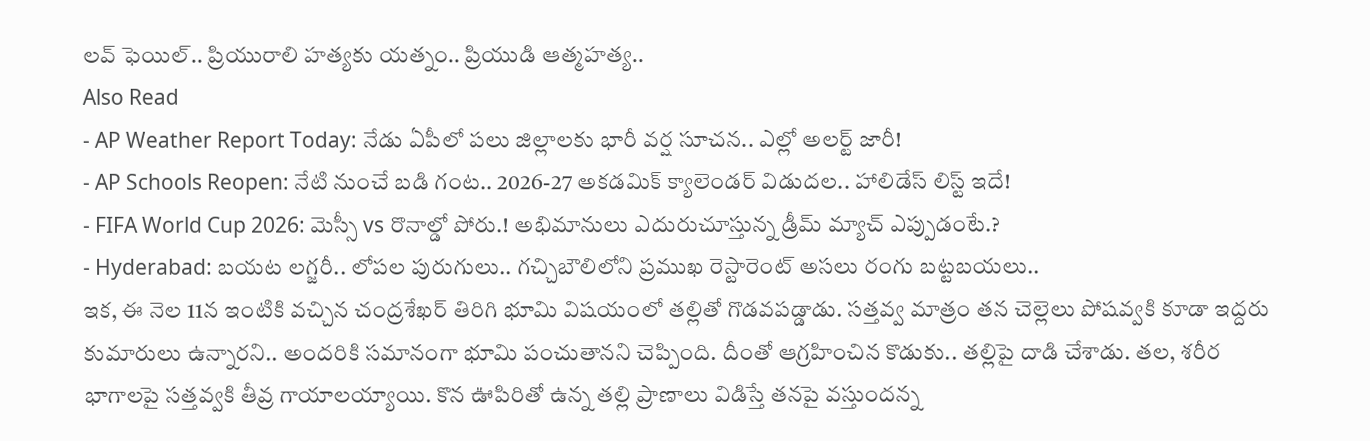లవ్ ఫెయిల్.. ప్రియురాలి హత్యకు యత్నం.. ప్రియుడి ఆత్మహత్య..
Also Read
- AP Weather Report Today: నేడు ఏపీలో పలు జిల్లాలకు భారీ వర్ష సూచన.. ఎల్లో అలర్ట్ జారీ!
- AP Schools Reopen: నేటి నుంచే బడి గంట.. 2026-27 అకడమిక్ క్యాలెండర్ విడుదల.. హాలిడేస్ లిస్ట్ ఇదే!
- FIFA World Cup 2026: మెస్సీ vs రొనాల్డో పోరు.! అభిమానులు ఎదురుచూస్తున్న డ్రీమ్ మ్యాచ్ ఎప్పుడంటే.?
- Hyderabad: బయట లగ్జరీ.. లోపల పురుగులు.. గచ్చిబౌలిలోని ప్రముఖ రెస్టారెంట్ అసలు రంగు బట్టబయలు..
ఇక, ఈ నెల 11న ఇంటికి వచ్చిన చంద్రశేఖర్ తిరిగి భూమి విషయంలో తల్లితో గొడవపడ్డాడు. సత్తవ్వ మాత్రం తన చెల్లెలు పోషవ్వకి కూడా ఇద్దరు కుమారులు ఉన్నారని.. అందరికి సమానంగా భూమి పంచుతానని చెప్పింది. దీంతో ఆగ్రహించిన కొడుకు.. తల్లిపై దాడి చేశాడు. తల, శరీర భాగాలపై సత్తవ్వకి తీవ్ర గాయాలయ్యాయి. కొన ఊపిరితో ఉన్న తల్లి ప్రాణాలు విడిస్తే తనపై వస్తుందన్న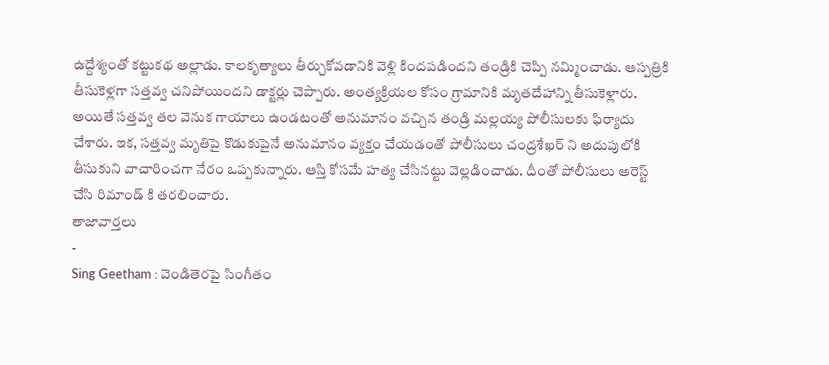ఉద్దేశ్యంతో కట్టుకథ అల్లాడు. కాలకృత్యాలు తీర్చుకోవడానికి వెళ్లి కిందపడిందని తండ్రికి చెప్పి నమ్మించాడు. ఆస్పత్రికి తీసుకెళ్లగా సత్తవ్వ చనిపోయిందని డాక్టర్లు చెప్పారు. అంత్యక్రియల కోసం గ్రామానికి మృతదేహాన్ని తీసుకెళ్లారు. అయితే సత్తవ్వ తల వెనుక గాయాలు ఉండటంతో అనుమానం వచ్చిన తండ్రి మల్లయ్య పోలీసులకు ఫిర్యాదు చేశారు. ఇక, సత్తవ్వ మృతిపై కొడుకుపైనే అనుమానం వ్యక్తం చేయడంతో పోలీసులు చంద్రశేఖర్ ని అదుపులోకి తీసుకుని వాచారించగా నేరం ఒప్పకున్నారు. ఆస్తి కోసమే హత్య చేసినట్టు వెల్లడించాడు. దీంతో పోలీసులు అరెస్ట్ చేసి రిమాండ్ కి తరలించారు.
తాజావార్తలు
-
Sing Geetham : వెండితెరపై సింగీతం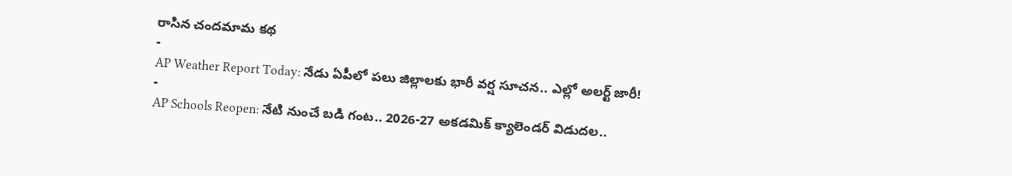రాసిన చందమామ కథ
-
AP Weather Report Today: నేడు ఏపీలో పలు జిల్లాలకు భారీ వర్ష సూచన.. ఎల్లో అలర్ట్ జారీ!
-
AP Schools Reopen: నేటి నుంచే బడి గంట.. 2026-27 అకడమిక్ క్యాలెండర్ విడుదల..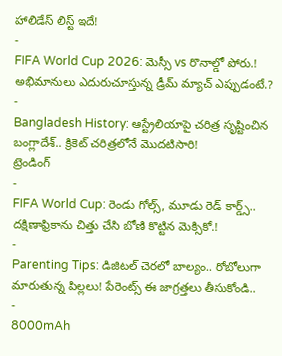హాలిడేస్ లిస్ట్ ఇదే!
-
FIFA World Cup 2026: మెస్సీ vs రొనాల్డో పోరు.! అభిమానులు ఎదురుచూస్తున్న డ్రీమ్ మ్యాచ్ ఎప్పుడంటే.?
-
Bangladesh History: ఆస్ట్రేలియాపై చరిత్ర సృష్టించిన బంగ్లాదేశ్.. క్రికెట్ చరిత్రలోనే మొదటిసారి!
ట్రెండింగ్
-
FIFA World Cup: రెండు గోల్స్, మూడు రెడ్ కార్డ్స్.. దక్షిణాఫ్రికాను చిత్తు చేసి బోణి కొట్టిన మెక్సికో.!
-
Parenting Tips: డిజిటల్ చెరలో బాల్యం.. రోబోలుగా మారుతున్న పిల్లలు! పేరెంట్స్ ఈ జాగ్రత్తలు తీసుకోండి..
-
8000mAh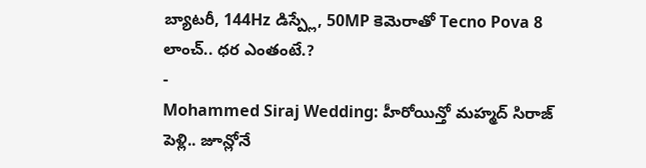బ్యాటరీ, 144Hz డిస్ప్లే, 50MP కెమెరాతో Tecno Pova 8 లాంచ్.. ధర ఎంతంటే.?
-
Mohammed Siraj Wedding: హీరోయిన్తో మహ్మద్ సిరాజ్ పెళ్లి.. జూన్లోనే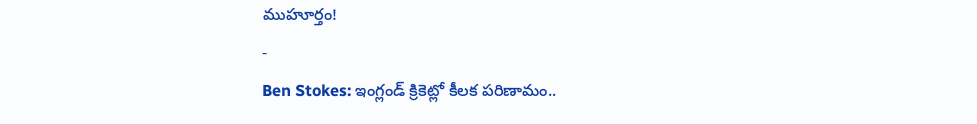ముహూర్తం!
-
Ben Stokes: ఇంగ్లండ్ క్రికెట్లో కీలక పరిణామం..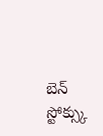బెన్ స్టోక్స్కు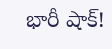భారీ షాక్!